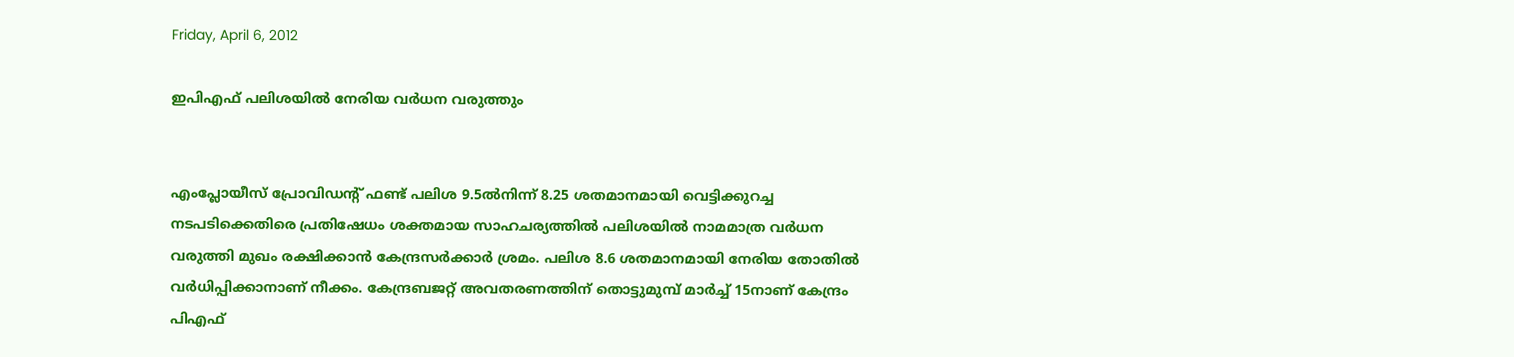Friday, April 6, 2012

ഇപിഎഫ് പലിശയില്‍ നേരിയ വര്‍ധന വരുത്തും


എംപ്ലോയീസ് പ്രോവിഡന്റ് ഫണ്ട് പലിശ 9.5ല്‍നിന്ന് 8.25 ശതമാനമായി വെട്ടിക്കുറച്ച നടപടിക്കെതിരെ പ്രതിഷേധം ശക്തമായ സാഹചര്യത്തില്‍ പലിശയില്‍ നാമമാത്ര വര്‍ധന വരുത്തി മുഖം രക്ഷിക്കാന്‍ കേന്ദ്രസര്‍ക്കാര്‍ ശ്രമം. പലിശ 8.6 ശതമാനമായി നേരിയ തോതില്‍ വര്‍ധിപ്പിക്കാനാണ് നീക്കം. കേന്ദ്രബജറ്റ് അവതരണത്തിന് തൊട്ടുമുമ്പ് മാര്‍ച്ച് 15നാണ് കേന്ദ്രം പിഎഫ്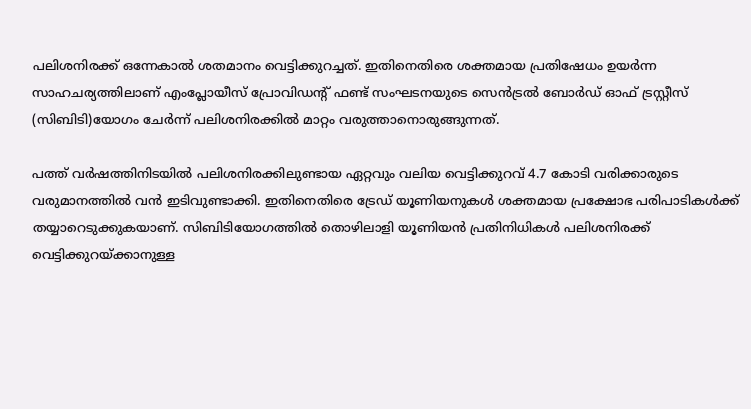പലിശനിരക്ക് ഒന്നേകാല്‍ ശതമാനം വെട്ടിക്കുറച്ചത്. ഇതിനെതിരെ ശക്തമായ പ്രതിഷേധം ഉയര്‍ന്ന സാഹചര്യത്തിലാണ് എംപ്ലോയീസ് പ്രോവിഡന്റ് ഫണ്ട് സംഘടനയുടെ സെന്‍ട്രല്‍ ബോര്‍ഡ് ഓഫ് ട്രസ്റ്റീസ് (സിബിടി)യോഗം ചേര്‍ന്ന് പലിശനിരക്കില്‍ മാറ്റം വരുത്താനൊരുങ്ങുന്നത്.

പത്ത് വര്‍ഷത്തിനിടയില്‍ പലിശനിരക്കിലുണ്ടായ ഏറ്റവും വലിയ വെട്ടിക്കുറവ് 4.7 കോടി വരിക്കാരുടെ വരുമാനത്തില്‍ വന്‍ ഇടിവുണ്ടാക്കി. ഇതിനെതിരെ ട്രേഡ് യൂണിയനുകള്‍ ശക്തമായ പ്രക്ഷോഭ പരിപാടികള്‍ക്ക് തയ്യാറെടുക്കുകയാണ്. സിബിടിയോഗത്തില്‍ തൊഴിലാളി യൂണിയന്‍ പ്രതിനിധികള്‍ പലിശനിരക്ക് വെട്ടിക്കുറയ്ക്കാനുള്ള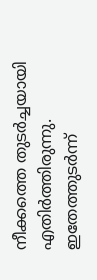നീക്കത്തെ തുടര്‍ച്ചയായി എതിര്‍ത്തിരുന്നു. ഇതേത്തുടര്‍ന്ന്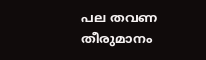പല തവണ തീരുമാനം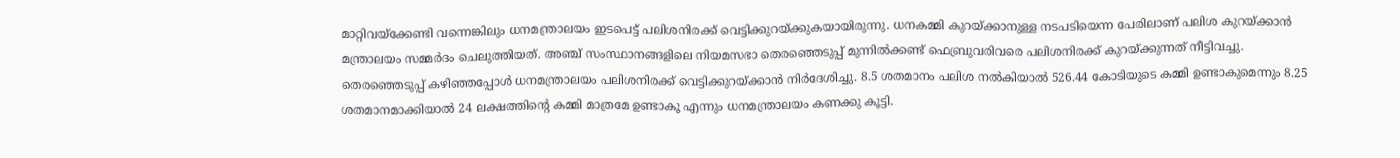മാറ്റിവയ്ക്കേണ്ടി വന്നെങ്കിലും ധനമന്ത്രാലയം ഇടപെട്ട് പലിശനിരക്ക് വെട്ടിക്കുറയ്ക്കുകയായിരുന്നു. ധനകമ്മി കുറയ്ക്കാനുള്ള നടപടിയെന്ന പേരിലാണ് പലിശ കുറയ്ക്കാന്‍ മന്ത്രാലയം സമ്മര്‍ദം ചെലുത്തിയത്. അഞ്ച് സംസ്ഥാനങ്ങളിലെ നിയമസഭാ തെരഞ്ഞെടുപ്പ് മുന്നില്‍ക്കണ്ട് ഫെബ്രുവരിവരെ പലിശനിരക്ക് കുറയ്ക്കുന്നത് നീട്ടിവച്ചു. തെരഞ്ഞെടുപ്പ് കഴിഞ്ഞപ്പോള്‍ ധനമന്ത്രാലയം പലിശനിരക്ക് വെട്ടിക്കുറയ്ക്കാന്‍ നിര്‍ദേശിച്ചു. 8.5 ശതമാനം പലിശ നല്‍കിയാല്‍ 526.44 കോടിയുടെ കമ്മി ഉണ്ടാകുമെന്നും 8.25 ശതമാനമാക്കിയാല്‍ 24 ലക്ഷത്തിന്റെ കമ്മി മാത്രമേ ഉണ്ടാകൂ എന്നും ധനമന്ത്രാലയം കണക്കു കൂട്ടി.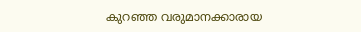കുറഞ്ഞ വരുമാനക്കാരായ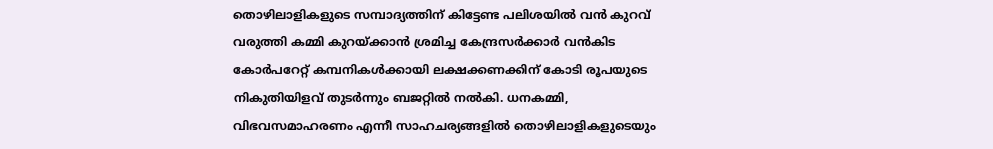തൊഴിലാളികളുടെ സമ്പാദ്യത്തിന് കിട്ടേണ്ട പലിശയില്‍ വന്‍ കുറവ് വരുത്തി കമ്മി കുറയ്ക്കാന്‍ ശ്രമിച്ച കേന്ദ്രസര്‍ക്കാര്‍ വന്‍കിട കോര്‍പറേറ്റ് കമ്പനികള്‍ക്കായി ലക്ഷക്കണക്കിന് കോടി രൂപയുടെ നികുതിയിളവ് തുടര്‍ന്നും ബജറ്റില്‍ നല്‍കി. ധനകമ്മി, വിഭവസമാഹരണം എന്നീ സാഹചര്യങ്ങളില്‍ തൊഴിലാളികളുടെയും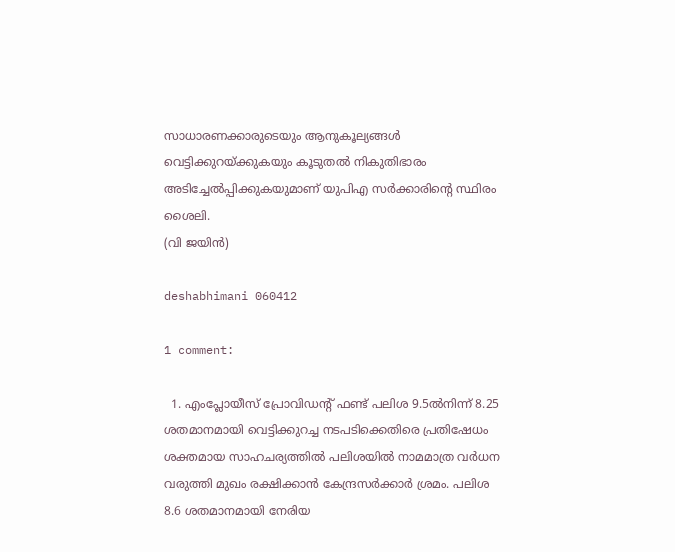സാധാരണക്കാരുടെയും ആനുകൂല്യങ്ങള്‍ വെട്ടിക്കുറയ്ക്കുകയും കൂടുതല്‍ നികുതിഭാരം അടിച്ചേല്‍പ്പിക്കുകയുമാണ് യുപിഎ സര്‍ക്കാരിന്റെ സ്ഥിരം ശൈലി.
(വി ജയിന്‍)

deshabhimani 060412

1 comment:

  1. എംപ്ലോയീസ് പ്രോവിഡന്റ് ഫണ്ട് പലിശ 9.5ല്‍നിന്ന് 8.25 ശതമാനമായി വെട്ടിക്കുറച്ച നടപടിക്കെതിരെ പ്രതിഷേധം ശക്തമായ സാഹചര്യത്തില്‍ പലിശയില്‍ നാമമാത്ര വര്‍ധന വരുത്തി മുഖം രക്ഷിക്കാന്‍ കേന്ദ്രസര്‍ക്കാര്‍ ശ്രമം. പലിശ 8.6 ശതമാനമായി നേരിയ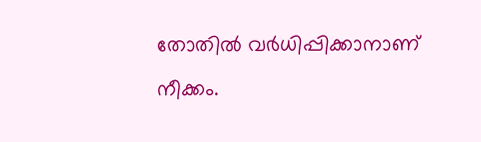തോതില്‍ വര്‍ധിപ്പിക്കാനാണ് നീക്കം.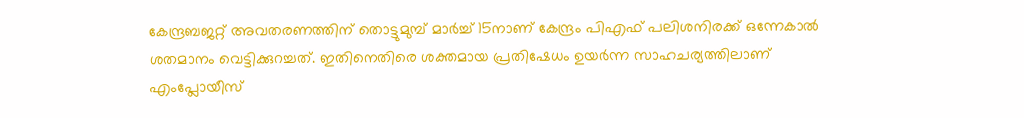കേന്ദ്രബജറ്റ് അവതരണത്തിന് തൊട്ടുമുമ്പ് മാര്‍ച്ച് 15നാണ് കേന്ദ്രം പിഎഫ് പലിശനിരക്ക് ഒന്നേകാല്‍ ശതമാനം വെട്ടിക്കുറച്ചത്. ഇതിനെതിരെ ശക്തമായ പ്രതിഷേധം ഉയര്‍ന്ന സാഹചര്യത്തിലാണ് എംപ്ലോയീസ്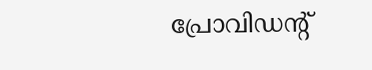പ്രോവിഡന്റ്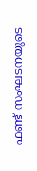ഫണ്ട് സംഘടനയുടെ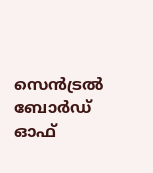സെന്‍ട്രല്‍ ബോര്‍ഡ് ഓഫ്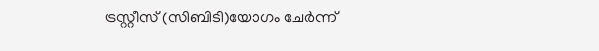ട്രസ്റ്റീസ് (സിബിടി)യോഗം ചേര്‍ന്ന്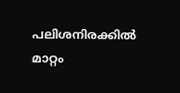പലിശനിരക്കില്‍ മാറ്റം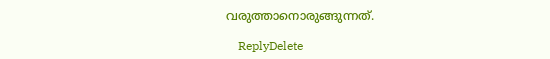വരുത്താനൊരുങ്ങുന്നത്.

    ReplyDelete